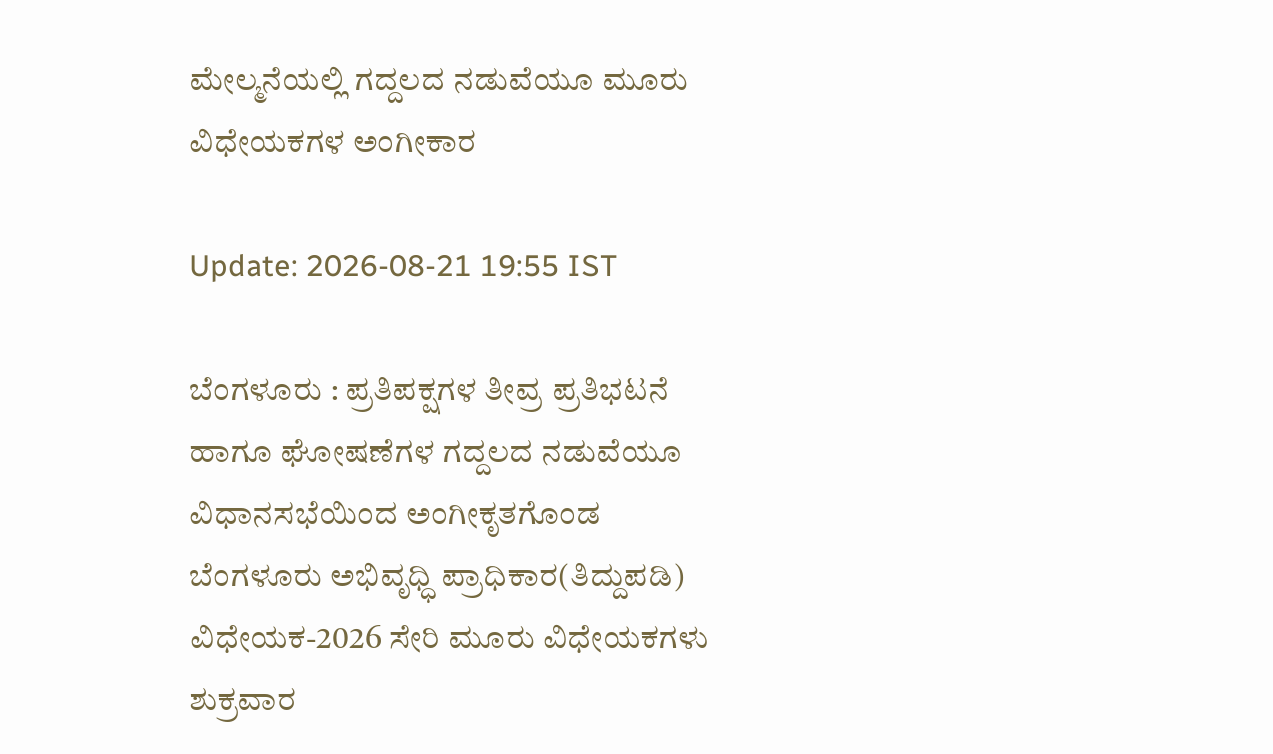ಮೇಲ್ಮನೆಯಲ್ಲಿ ಗದ್ದಲದ ನಡುವೆಯೂ ಮೂರು ವಿಧೇಯಕಗಳ ಅಂಗೀಕಾರ

Update: 2026-08-21 19:55 IST

ಬೆಂಗಳೂರು : ಪ್ರತಿಪಕ್ಷಗಳ ತೀವ್ರ ಪ್ರತಿಭಟನೆ ಹಾಗೂ ಘೋಷಣೆಗಳ ಗದ್ದಲದ ನಡುವೆಯೂ ವಿಧಾನಸಭೆಯಿಂದ ಅಂಗೀಕೃತಗೊಂಡ ಬೆಂಗಳೂರು ಅಭಿವೃಧ್ಧಿ ಪ್ರಾಧಿಕಾರ(ತಿದ್ದುಪಡಿ) ವಿಧೇಯಕ-2026 ಸೇರಿ ಮೂರು ವಿಧೇಯಕಗಳು ಶುಕ್ರವಾರ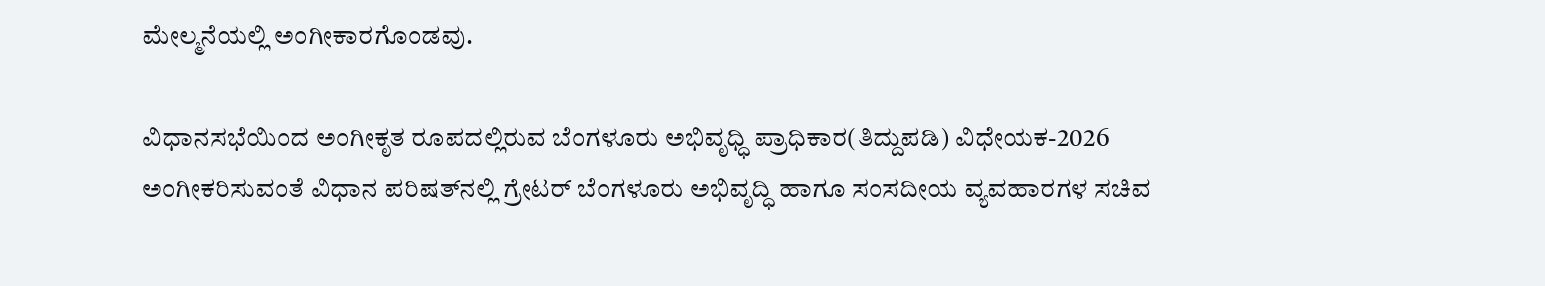ಮೇಲ್ಮನೆಯಲ್ಲಿ ಅಂಗೀಕಾರಗೊಂಡವು.

ವಿಧಾನಸಭೆಯಿಂದ ಅಂಗೀಕೃತ ರೂಪದಲ್ಲಿರುವ ಬೆಂಗಳೂರು ಅಭಿವೃಧ್ಧಿ ಪ್ರಾಧಿಕಾರ(ತಿದ್ದುಪಡಿ) ವಿಧೇಯಕ-2026 ಅಂಗೀಕರಿಸುವಂತೆ ವಿಧಾನ ಪರಿಷತ್‍ನಲ್ಲಿ ಗ್ರೇಟರ್ ಬೆಂಗಳೂರು ಅಭಿವೃದ್ಧಿ ಹಾಗೂ ಸಂಸದೀಯ ವ್ಯವಹಾರಗಳ ಸಚಿವ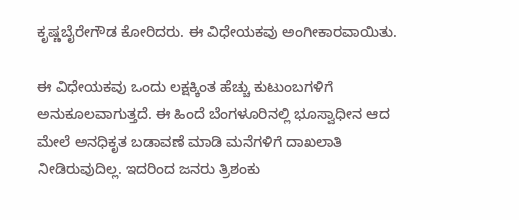ಕೃಷ್ಣಬೈರೇಗೌಡ ಕೋರಿದರು. ಈ ವಿಧೇಯಕವು ಅಂಗೀಕಾರವಾಯಿತು.

ಈ ವಿಧೇಯಕವು ಒಂದು ಲಕ್ಷಕ್ಕಿಂತ ಹೆಚ್ಚು ಕುಟುಂಬಗಳಿಗೆ ಅನುಕೂಲವಾಗುತ್ತದೆ. ಈ ಹಿಂದೆ ಬೆಂಗಳೂರಿನಲ್ಲಿ ಭೂಸ್ವಾಧೀನ ಆದ ಮೇಲೆ ಅನಧಿಕೃತ ಬಡಾವಣೆ ಮಾಡಿ ಮನೆಗಳಿಗೆ ದಾಖಲಾತಿ ನೀಡಿರುವುದಿಲ್ಲ. ಇದರಿಂದ ಜನರು ತ್ರಿಶಂಕು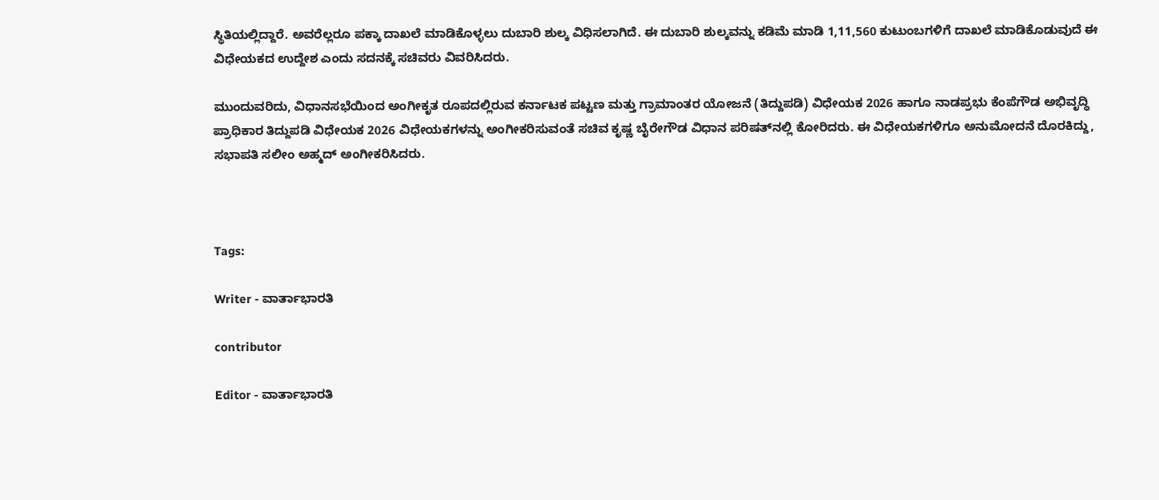ಸ್ಥಿತಿಯಲ್ಲಿದ್ದಾರೆ. ಅವರೆಲ್ಲರೂ ಪಕ್ಕಾ ದಾಖಲೆ ಮಾಡಿಕೊಳ್ಳಲು ದುಬಾರಿ ಶುಲ್ಕ ವಿಧಿಸಲಾಗಿದೆ. ಈ ದುಬಾರಿ ಶುಲ್ಕವನ್ನು ಕಡಿಮೆ ಮಾಡಿ 1,11,560 ಕುಟುಂಬಗಳಿಗೆ ದಾಖಲೆ ಮಾಡಿಕೊಡುವುದೆ ಈ ವಿಧೇಯಕದ ಉದ್ದೇಶ ಎಂದು ಸದನಕ್ಕೆ ಸಚಿವರು ವಿವರಿಸಿದರು.

ಮುಂದುವರಿದು, ವಿಧಾನಸಭೆಯಿಂದ ಅಂಗೀಕೃತ ರೂಪದಲ್ಲಿರುವ ಕರ್ನಾಟಕ ಪಟ್ಟಣ ಮತ್ತು ಗ್ರಾಮಾಂತರ ಯೋಜನೆ (ತಿದ್ದುಪಡಿ) ವಿಧೇಯಕ 2026 ಹಾಗೂ ನಾಡಪ್ರಭು ಕೆಂಪೆಗೌಡ ಅಭಿವೃದ್ಧಿ ಪ್ರಾಧಿಕಾರ ತಿದ್ದುಪಡಿ ವಿಧೇಯಕ 2026 ವಿಧೇಯಕಗಳನ್ನು ಅಂಗೀಕರಿಸುವಂತೆ ಸಚಿವ ಕೃಷ್ಣ ಬೈರೇಗೌಡ ವಿಧಾನ ಪರಿಷತ್‍ನಲ್ಲಿ ಕೋರಿದರು. ಈ ವಿಧೇಯಕಗಳಿಗೂ ಅನುಮೋದನೆ ದೊರಕಿದ್ದು, ಸಭಾಪತಿ ಸಲೀಂ ಅಹ್ಮದ್ ಅಂಗೀಕರಿಸಿದರು.



Tags:

Writer - ವಾರ್ತಾಭಾರತಿ

contributor

Editor - ವಾರ್ತಾಭಾರತಿ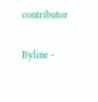contributor

Byline -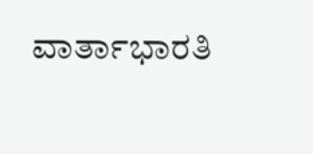ವಾರ್ತಾಭಾರತಿ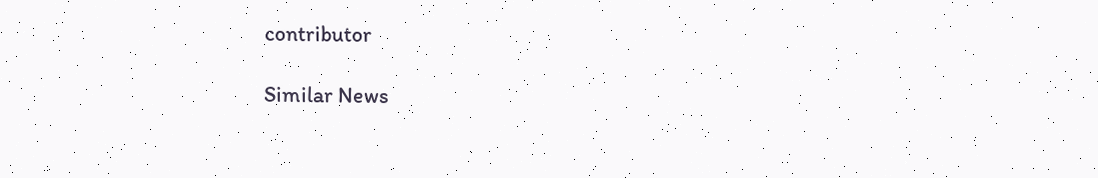contributor

Similar News